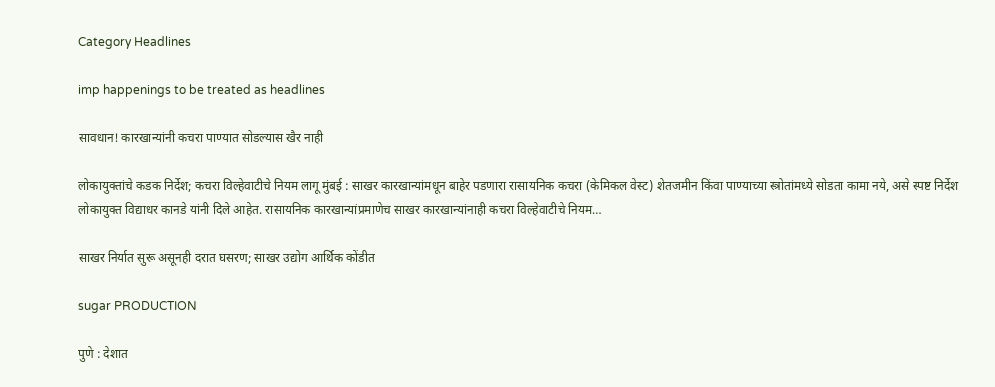Category Headlines

imp happenings to be treated as headlines

सावधान! कारखान्यांनी कचरा पाण्यात सोडल्यास खैर नाही

लोकायुक्तांचे कडक निर्देश; कचरा विल्हेवाटीचे नियम लागू मुंबई : साखर कारखान्यांमधून बाहेर पडणारा रासायनिक कचरा (केमिकल वेस्ट) शेतजमीन किंवा पाण्याच्या स्त्रोतांमध्ये सोडता कामा नये, असे स्पष्ट निर्देश लोकायुक्त विद्याधर कानडे यांनी दिले आहेत. रासायनिक कारखान्यांप्रमाणेच साखर कारखान्यांनाही कचरा विल्हेवाटीचे नियम…

साखर निर्यात सुरू असूनही दरात घसरण; साखर उद्योग आर्थिक कोंडीत

sugar PRODUCTION

पुणे : देशात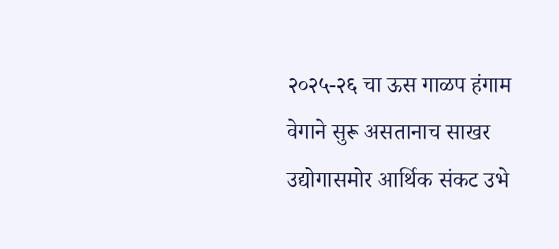२०२५-२६ चा ऊस गाळप हंगाम वेगाने सुरू असतानाच साखर उद्योगासमोर आर्थिक संकट उभे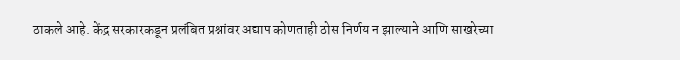ठाकले आहे. केंद्र सरकारकडून प्रलंबित प्रश्नांवर अद्याप कोणताही ठोस निर्णय न झाल्याने आणि साखरेच्या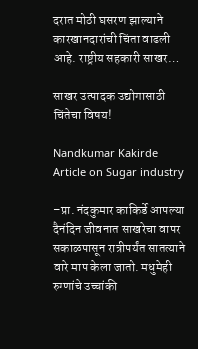दरात मोठी घसरण झाल्याने कारखानदारांची चिंता वाढली आहे. राष्ट्रीय सहकारी साखर…

साखर उत्पादक उद्योगासाठी चिंतेचा विषय!

Nandkumar Kakirde Article on Sugar industry

–प्रा. नंदकुमार काकिर्डे आपल्या दैनंदिन जीवनात साखरेचा वापर सकाळपासून रात्रीपर्यंत सातत्याने वारे माप केला जातो. मधुमेही रुग्णांचे उच्चांकी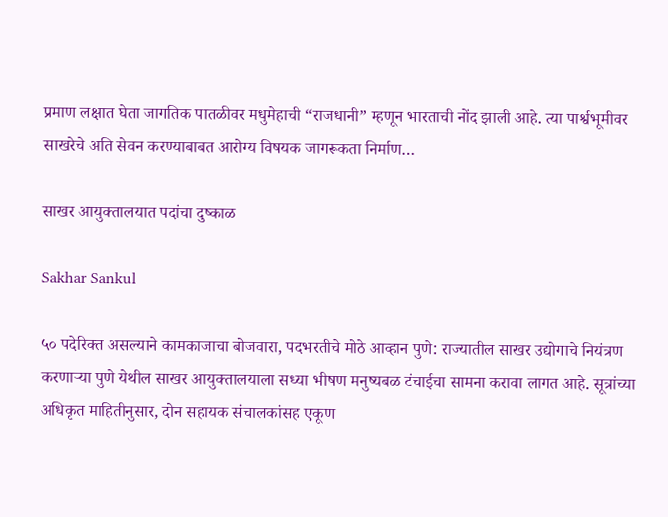प्रमाण लक्षात घेता जागतिक पातळीवर मधुमेहाची “राजधानी” म्हणून भारताची नोंद झाली आहे. त्या पार्श्वभूमीवर साखरेचे अति सेवन करण्याबाबत आरोग्य विषयक जागरूकता निर्माण…

साखर आयुक्तालयात पदांचा दुष्काळ

Sakhar Sankul

५० पदेरिक्त असल्याने कामकाजाचा बोजवारा, पदभरतीचे मोठे आव्हान पुणे: राज्यातील साखर उद्योगाचे नियंत्रण करणाऱ्या पुणे येथील साखर आयुक्तालयाला सध्या भीषण मनुष्यबळ टंचाईचा सामना करावा लागत आहे. सूत्रांच्या अधिकृत माहितीनुसार, दोन सहायक संचालकांसह एकूण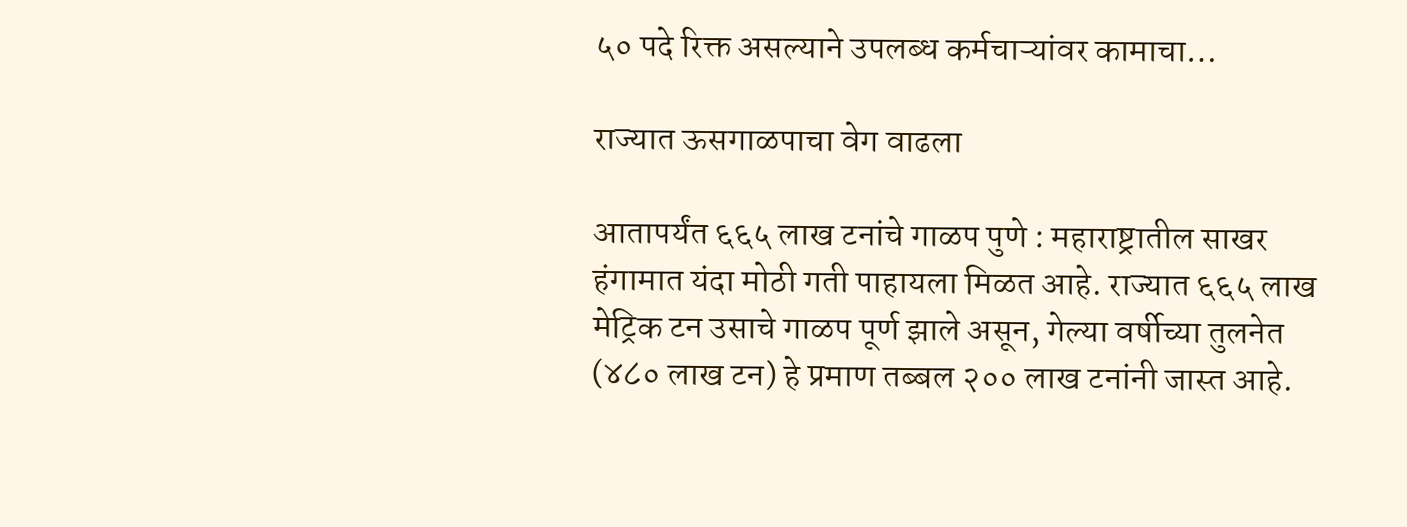५० पदे रिक्त असल्याने उपलब्ध कर्मचाऱ्यांवर कामाचा…

राज्यात ऊसगाळपाचा वेग वाढला

आतापर्यंत ६६५ लाख टनांचे गाळप पुणे : महाराष्ट्रातील साखर हंगामात यंदा मोठी गती पाहायला मिळत आहे. राज्यात ६६५ लाख मेट्रिक टन उसाचे गाळप पूर्ण झाले असून, गेल्या वर्षीच्या तुलनेत (४८० लाख टन) हे प्रमाण तब्बल २०० लाख टनांनी जास्त आहे.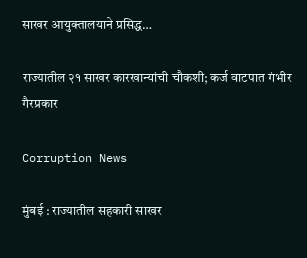साखर आयुक्तालयाने प्रसिद्ध…

राज्यातील २१ साखर कारखान्यांची चौकशी; कर्ज वाटपात गंभीर गैरप्रकार

Corruption News

मुंबई : राज्यातील सहकारी साखर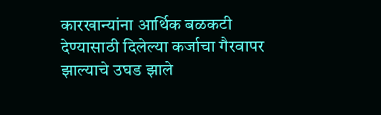कारखान्यांना आर्थिक बळकटी देण्यासाठी दिलेल्या कर्जाचा गैरवापर झाल्याचे उघड झाले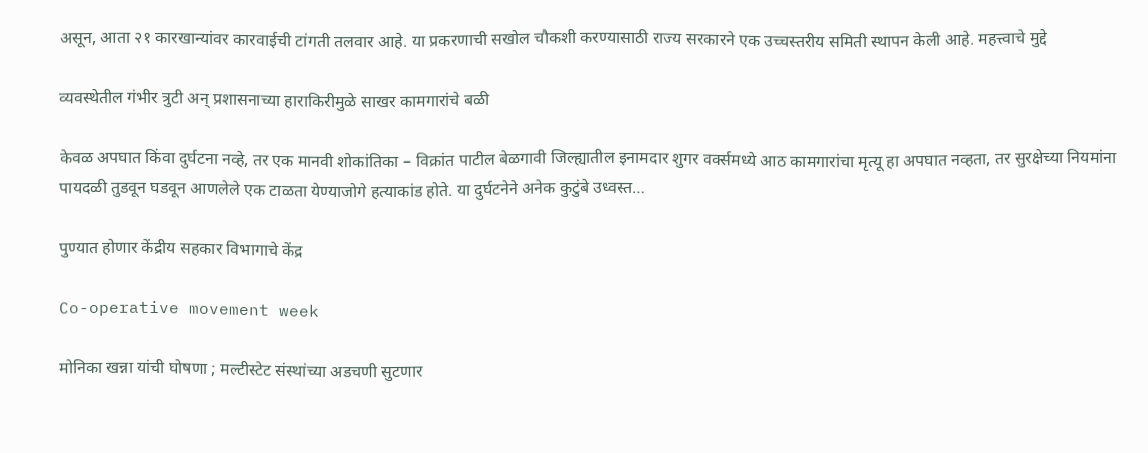असून, आता २१ कारखान्यांवर कारवाईची टांगती तलवार आहे. या प्रकरणाची सखोल चौकशी करण्यासाठी राज्य सरकारने एक उच्चस्तरीय समिती स्थापन केली आहे. महत्त्वाचे मुद्दे

व्यवस्थेतील गंभीर त्रुटी अन् प्रशासनाच्या हाराकिरीमुळे साखर कामगारांचे बळी

केवळ अपघात किंवा दुर्घटना नव्हे, तर एक मानवी शोकांतिका – विक्रांत पाटील बेळगावी जिल्ह्यातील इनामदार शुगर वर्क्समध्ये आठ कामगारांचा मृत्यू हा अपघात नव्हता, तर सुरक्षेच्या नियमांना पायदळी तुडवून घडवून आणलेले एक टाळता येण्याजोगे हत्याकांड होते. या दुर्घटनेने अनेक कुटुंबे उध्वस्त…

पुण्यात होणार केंद्रीय सहकार विभागाचे केंद्र

Co-operative movement week

मोनिका खन्ना यांची घोषणा ; मल्टीस्टेट संस्थांच्या अडचणी सुटणार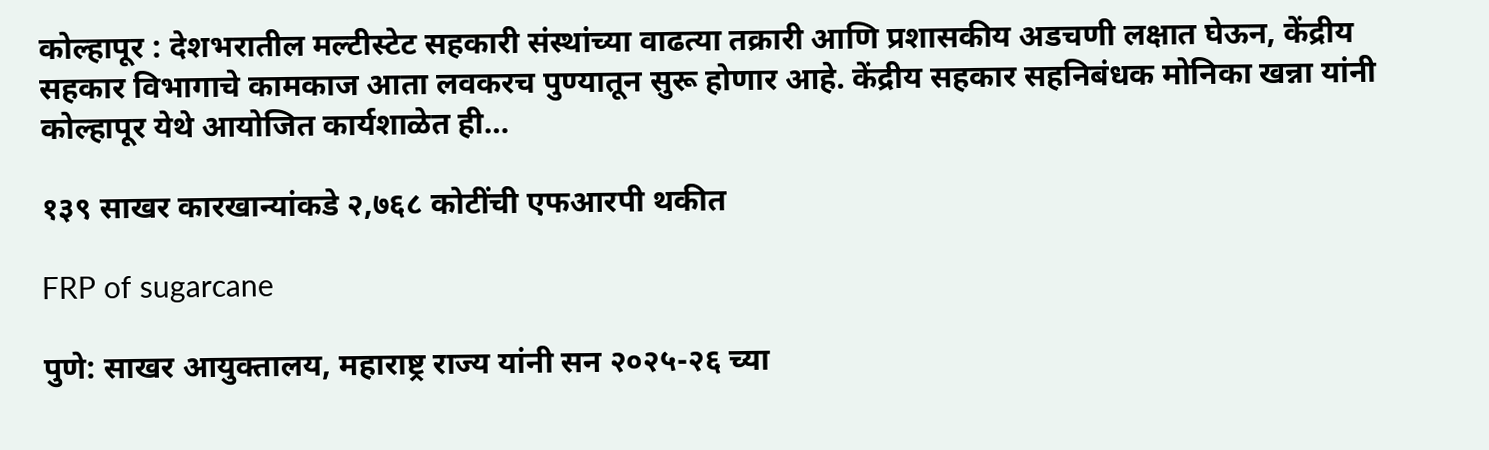कोल्हापूर : देशभरातील मल्टीस्टेट सहकारी संस्थांच्या वाढत्या तक्रारी आणि प्रशासकीय अडचणी लक्षात घेऊन, केंद्रीय सहकार विभागाचे कामकाज आता लवकरच पुण्यातून सुरू होणार आहे. केंद्रीय सहकार सहनिबंधक मोनिका खन्ना यांनी कोल्हापूर येथे आयोजित कार्यशाळेत ही…

१३९ साखर कारखान्यांकडे २,७६८ कोटींची एफआरपी थकीत

FRP of sugarcane

पुणे: साखर आयुक्तालय, महाराष्ट्र राज्य यांनी सन २०२५-२६ च्या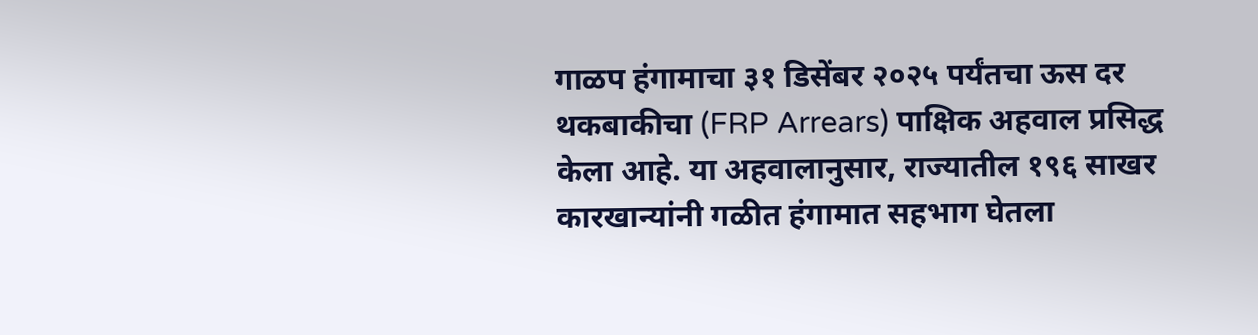गाळप हंगामाचा ३१ डिसेंबर २०२५ पर्यंतचा ऊस दर थकबाकीचा (FRP Arrears) पाक्षिक अहवाल प्रसिद्ध केला आहे. या अहवालानुसार, राज्यातील १९६ साखर कारखान्यांनी गळीत हंगामात सहभाग घेतला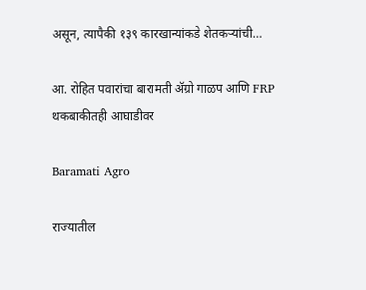असून, त्यापैकी १३९ कारखान्यांकडे शेतकऱ्यांची…

आ. रोहित पवारांचा बारामती ॲग्रो गाळप आणि FRP थकबाकीतही आघाडीवर

Baramati Agro

राज्यातील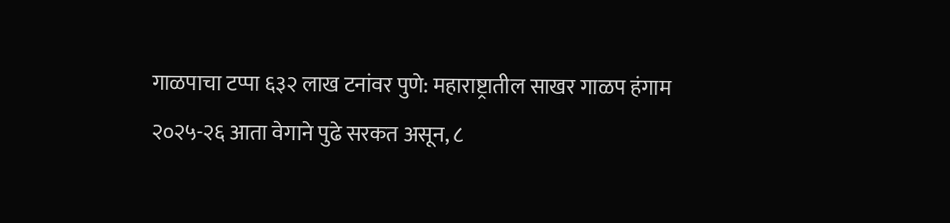गाळपाचा टप्पा ६३२ लाख टनांवर पुणे: महाराष्ट्रातील साखर गाळप हंगाम २०२५-२६ आता वेगाने पुढे सरकत असून, ८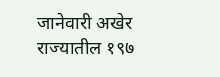जानेवारी अखेर राज्यातील १९७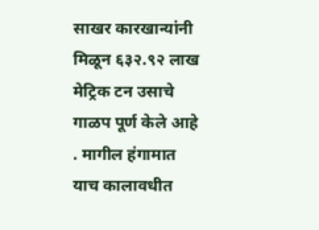साखर कारखान्यांनी मिळून ६३२.९२ लाख मेट्रिक टन उसाचे गाळप पूर्ण केले आहे . मागील हंगामात याच कालावधीत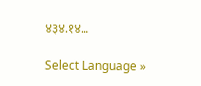४३४.१४…

Select Language »